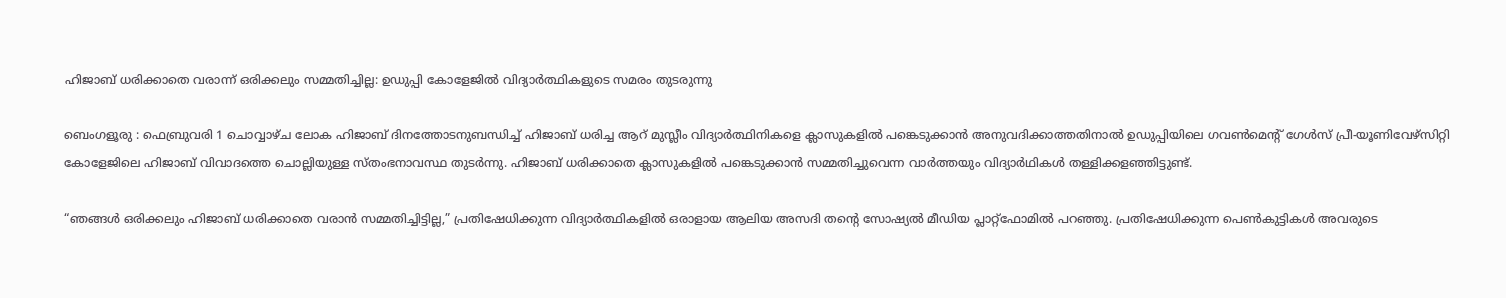ഹിജാബ് ധരിക്കാതെ വരാന്ന് ഒരിക്കലും സമ്മതിച്ചില്ല: ഉഡുപ്പി കോളേജിൽ വിദ്യാർത്ഥികളുടെ സമരം തുടരുന്നു

ബെംഗളൂരു : ഫെബ്രുവരി 1 ചൊവ്വാഴ്ച ലോക ഹിജാബ് ദിനത്തോടനുബന്ധിച്ച് ഹിജാബ് ധരിച്ച ആറ് മുസ്ലീം വിദ്യാർത്ഥിനികളെ ക്ലാസുകളിൽ പങ്കെടുക്കാൻ അനുവദിക്കാത്തതിനാൽ ഉഡുപ്പിയിലെ ഗവൺമെന്റ് ഗേൾസ് പ്രീ-യൂണിവേഴ്‌സിറ്റി കോളേജിലെ ഹിജാബ് വിവാദത്തെ ചൊല്ലിയുള്ള സ്തംഭനാവസ്ഥ തുടർന്നു. ഹിജാബ് ധരിക്കാതെ ക്ലാസുകളിൽ പങ്കെടുക്കാൻ സമ്മതിച്ചുവെന്ന വാർത്തയും വിദ്യാർഥികൾ തള്ളിക്കളഞ്ഞിട്ടുണ്ട്.

“ഞങ്ങൾ ഒരിക്കലും ഹിജാബ് ധരിക്കാതെ വരാൻ സമ്മതിച്ചിട്ടില്ല,” പ്രതിഷേധിക്കുന്ന വിദ്യാർത്ഥികളിൽ ഒരാളായ ആലിയ അസദി തന്റെ സോഷ്യൽ മീഡിയ പ്ലാറ്റ്‌ഫോമിൽ പറഞ്ഞു. പ്രതിഷേധിക്കുന്ന പെൺകുട്ടികൾ അവരുടെ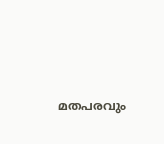മതപരവും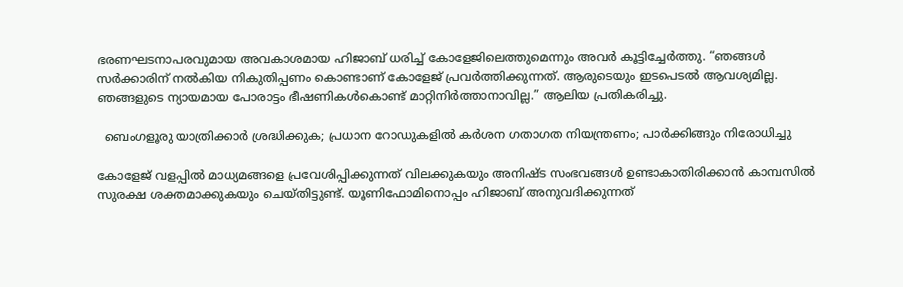ഭരണഘടനാപരവുമായ അവകാശമായ ഹിജാബ് ധരിച്ച് കോളേജിലെത്തുമെന്നും അവർ കൂട്ടിച്ചേർത്തു. “ഞങ്ങൾ സർക്കാരിന് നൽകിയ നികുതിപ്പണം കൊണ്ടാണ് കോളേജ് പ്രവർത്തിക്കുന്നത്. ആരുടെയും ഇടപെടൽ ആവശ്യമില്ല. ഞങ്ങളുടെ ന്യായമായ പോരാട്ടം ഭീഷണികൾകൊണ്ട് മാറ്റിനിർത്താനാവില്ല.” ആലിയ പ്രതികരിച്ചു.

  ബെംഗളൂരു യാത്രിക്കാർ ശ്രദ്ധിക്കുക; പ്രധാന റോഡുകളിൽ കർശന ഗതാഗത നിയന്ത്രണം; പാർക്കിങ്ങും നിരോധിച്ചു

കോളേജ് വളപ്പിൽ മാധ്യമങ്ങളെ പ്രവേശിപ്പിക്കുന്നത് വിലക്കുകയും അനിഷ്ട സംഭവങ്ങൾ ഉണ്ടാകാതിരിക്കാൻ കാമ്പസിൽ സുരക്ഷ ശക്തമാക്കുകയും ചെയ്തിട്ടുണ്ട്. യൂണിഫോമിനൊപ്പം ഹിജാബ് അനുവദിക്കുന്നത്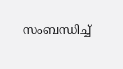സംബന്ധിച്ച്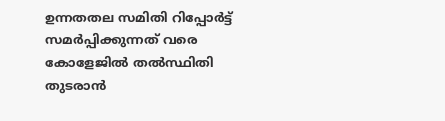ഉന്നതതല സമിതി റിപ്പോർട്ട് സമർപ്പിക്കുന്നത് വരെ കോളേജിൽ തൽസ്ഥിതി തുടരാൻ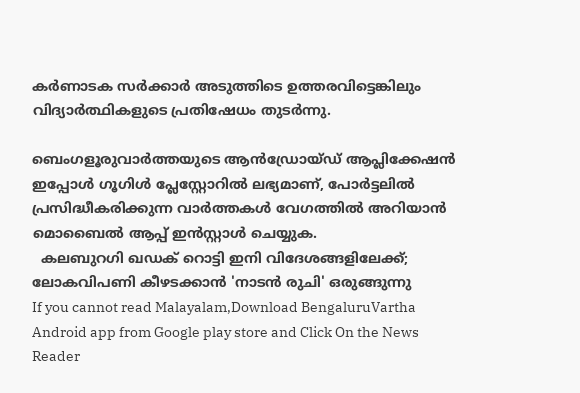കർണാടക സർക്കാർ അടുത്തിടെ ഉത്തരവിട്ടെങ്കിലും വിദ്യാർത്ഥികളുടെ പ്രതിഷേധം തുടർന്നു.

ബെംഗളൂരുവാർത്തയുടെ ആൻഡ്രോയ്ഡ് ആപ്ലിക്കേഷൻ ഇപ്പോൾ ഗൂഗിൾ പ്ലേസ്റ്റോറിൽ ലഭ്യമാണ്, പോർട്ടലിൽ പ്രസിദ്ധീകരിക്കുന്ന വാർത്തകൾ വേഗത്തിൽ അറിയാൻ മൊബൈൽ ആപ്പ് ഇൻസ്റ്റാൾ ചെയ്യുക.
  കലബുറഗി ഖഡക് റൊട്ടി ഇനി വിദേശങ്ങളിലേക്ക്; ലോകവിപണി കീഴടക്കാൻ 'നാടൻ രുചി' ഒരുങ്ങുന്നു
If you cannot read Malayalam,Download BengaluruVartha Android app from Google play store and Click On the News Reader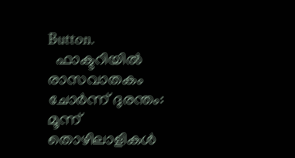Button.
  ഫാക്ടറിയിൽ രാസവാതകം ചോർന്ന് ദുരന്തം: മൂന്ന് തൊഴിലാളികൾ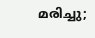മരിച്ചു;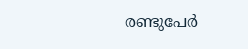രണ്ടുപേർ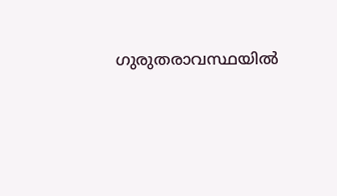ഗുരുതരാവസ്ഥയിൽ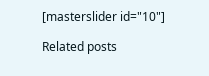[masterslider id="10"]

Related posts